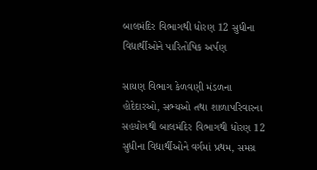બાલમંદિર વિભાગથી ધોરણ 12 સુધીના વિદ્યાર્થીઓને પારિતોષિક અર્પણ

સાયણ વિભાગ કેળવણી મંડળના હોદેદારઓ, સભ્યઓ તથા શાળાપરિવારના સહયોગથી બાલમંદિર વિભાગથી ધોરણ 12 સુધીના વિદ્યાર્થીઓને વર્ગમાં પ્રથમ, સમગ્ર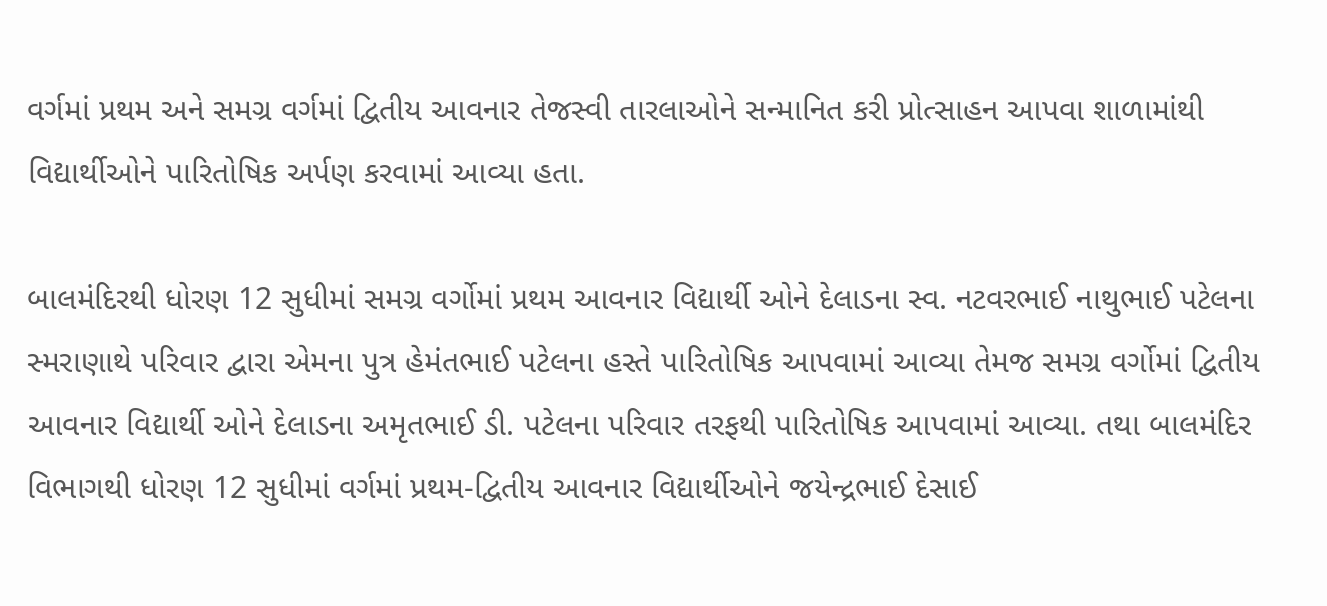વર્ગમાં પ્રથમ અને સમગ્ર વર્ગમાં દ્વિતીય આવનાર તેજસ્વી તારલાઓને સન્માનિત કરી પ્રોત્સાહન આપવા શાળામાંથી વિદ્યાર્થીઓને પારિતોષિક અર્પણ કરવામાં આવ્યા હતા.

બાલમંદિરથી ધોરણ 12 સુધીમાં સમગ્ર વર્ગોમાં પ્રથમ આવનાર વિદ્યાર્થી ઓને દેલાડના સ્વ. નટવરભાઈ નાથુભાઈ પટેલના સ્મરાણાથે પરિવાર દ્વારા એમના પુત્ર હેમંતભાઈ પટેલના હસ્તે પારિતોષિક આપવામાં આવ્યા તેમજ સમગ્ર વર્ગોમાં દ્વિતીય આવનાર વિદ્યાર્થી ઓને દેલાડના અમૃતભાઈ ડી. પટેલના પરિવાર તરફથી પારિતોષિક આપવામાં આવ્યા. તથા બાલમંદિર વિભાગથી ધોરણ 12 સુધીમાં વર્ગમાં પ્રથમ-દ્વિતીય આવનાર વિદ્યાર્થીઓને જયેન્દ્રભાઈ દેસાઈ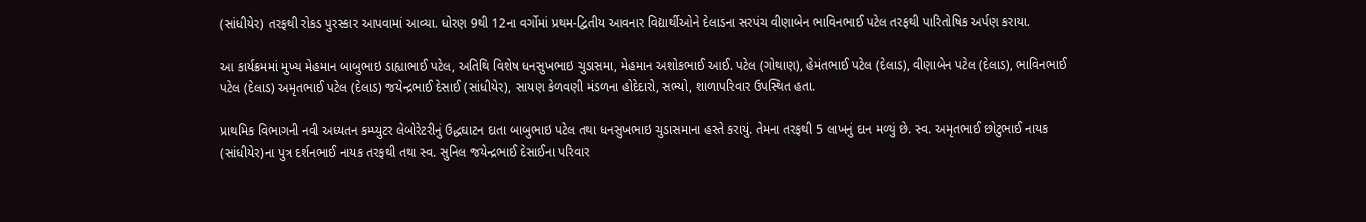(સાંધીયેર) તરફથી રોકડ પુરસ્કાર આપવામાં આવ્યા. ધોરણ 9થી 12ના વર્ગોમાં પ્રથમ-દ્વિતીય આવનાર વિદ્યાર્થીઓને દેલાડના સરપંચ વીણાબેન ભાવિનભાઈ પટેલ તરફથી પારિતોષિક અર્પણ કરાયા.

આ કાર્યક્રમમાં મુખ્ય મેહમાન બાબુભાઇ ડાહ્યાભાઈ પટેલ, અતિથિ વિશેષ ધનસુખભાઇ ચુડાસમા, મેહમાન અશોકભાઈ આઈ. પટેલ (ગોથાણ), હેમંતભાઈ પટેલ (દેલાડ), વીણાબેન પટેલ (દેલાડ), ભાવિનભાઈ પટેલ (દેલાડ) અમૃતભાઈ પટેલ (દેલાડ) જયેન્દ્રભાઈ દેસાઈ (સાંધીયેર), સાયણ કેળવણી મંડળના હોદેદારો, સભ્યો, શાળાપરિવાર ઉપસ્થિત હતા.

પ્રાથમિક વિભાગની નવી અધ્યતન કમ્પ્યુટર લેબોરેટરીનું ઉદ્ધઘાટન દાતા બાબુભાઇ પટેલ તથા ધનસુખભાઇ ચુડાસમાના હસ્તે કરાયું. તેમના તરફથી 5 લાખનું દાન મળ્યું છે. સ્વ. અમૃતભાઈ છોટુભાઈ નાયક (સાંધીયેર)ના પુત્ર દર્શનભાઈ નાયક તરફથી તથા સ્વ. સુનિલ જયેન્દ્રભાઈ દેસાઈના પરિવાર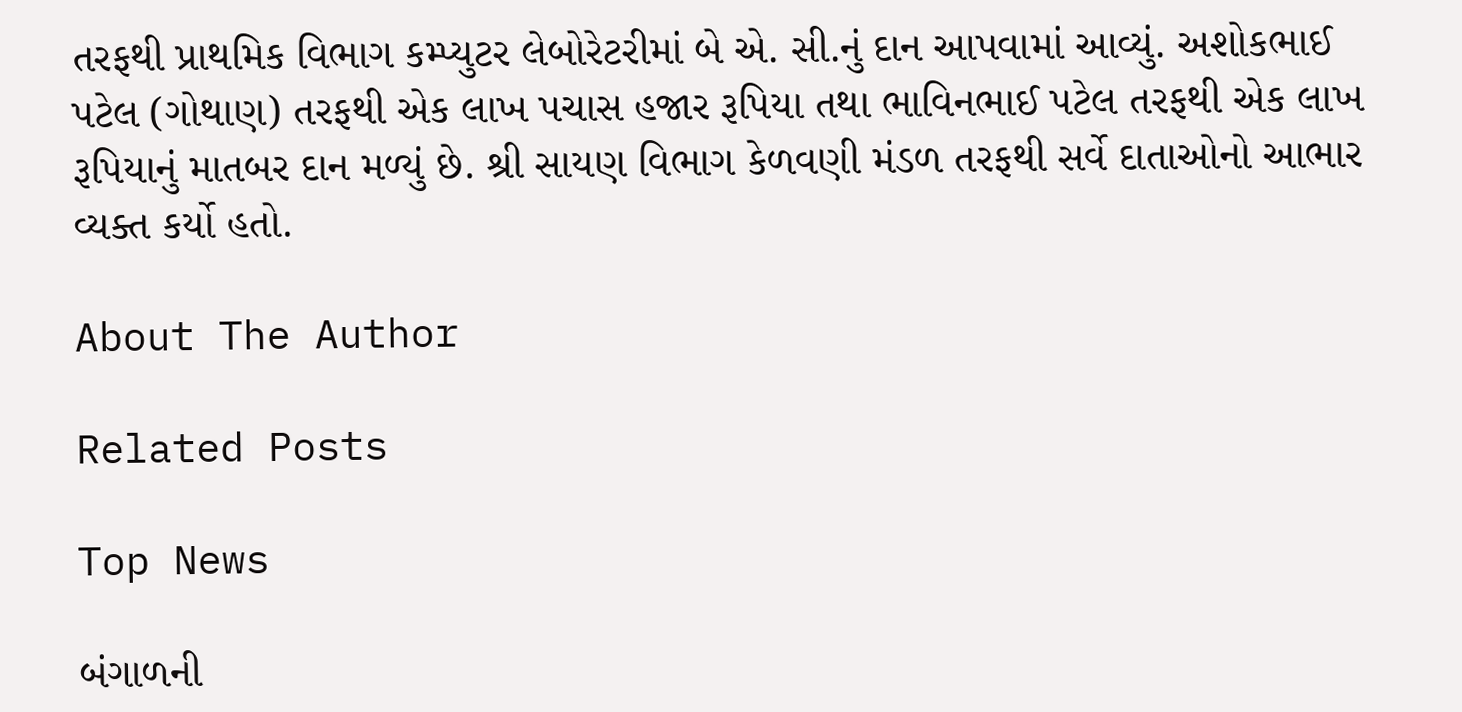તરફથી પ્રાથમિક વિભાગ કમ્પ્યુટર લેબોરેટરીમાં બે એ. સી.નું દાન આપવામાં આવ્યું. અશોકભાઈ પટેલ (ગોથાણ) તરફથી એક લાખ પચાસ હજાર રૂપિયા તથા ભાવિનભાઈ પટેલ તરફથી એક લાખ રૂપિયાનું માતબર દાન મળ્યું છે. શ્રી સાયણ વિભાગ કેળવણી મંડળ તરફથી સર્વે દાતાઓનો આભાર વ્યક્ત કર્યો હતો.

About The Author

Related Posts

Top News

બંગાળની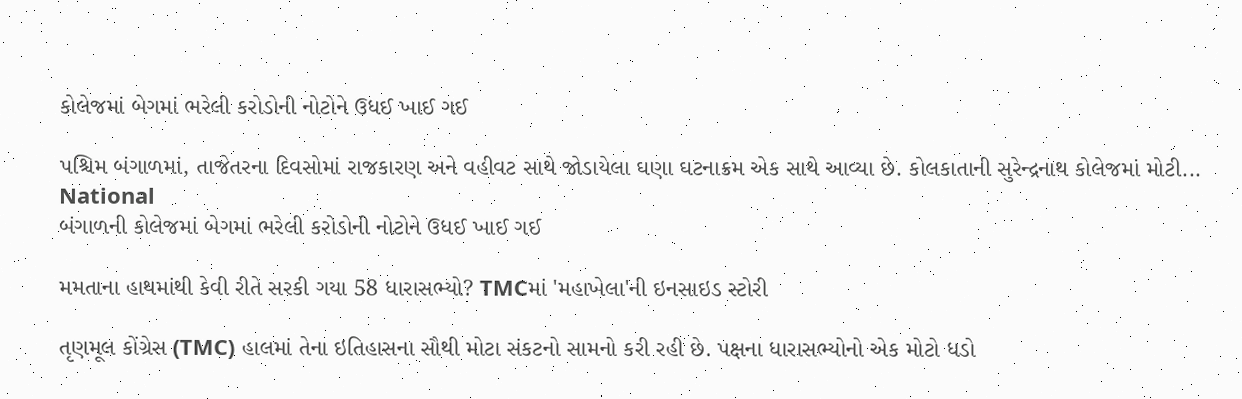કોલેજમાં બેગમાં ભરેલી કરોડોની નોટોને ઉધઈ ખાઈ ગઈ

પશ્ચિમ બંગાળમાં, તાજેતરના દિવસોમાં રાજકારણ અને વહીવટ સાથે જોડાયેલા ઘણા ઘટનાક્રમ એક સાથે આવ્યા છે. કોલકાતાની સુરેન્દ્રનાથ કોલેજમાં મોટી...
National
બંગાળની કોલેજમાં બેગમાં ભરેલી કરોડોની નોટોને ઉધઈ ખાઈ ગઈ

મમતાના હાથમાંથી કેવી રીતે સરકી ગયા 58 ધારાસભ્યો? TMCમાં 'મહાખેલા'ની ઇનસાઇડ સ્ટોરી

તૃણમૂલ કોંગ્રેસ (TMC) હાલમાં તેના ઇતિહાસના સૌથી મોટા સંકટનો સામનો કરી રહી છે. પક્ષના ધારાસભ્યોનો એક મોટો ધડો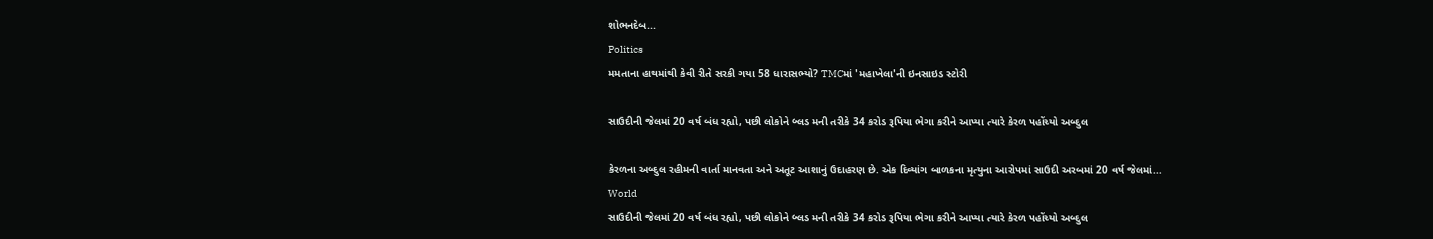શોભનદેબ...
Politics
મમતાના હાથમાંથી કેવી રીતે સરકી ગયા 58 ધારાસભ્યો? TMCમાં 'મહાખેલા'ની ઇનસાઇડ સ્ટોરી

સાઉદીની જેલમાં 20 વર્ષ બંધ રહ્યો, પછી લોકોને બ્લડ મની તરીકે 34 કરોડ રૂપિયા ભેગા કરીને આપ્યા ત્યારે કેરળ પહોંચ્યો અબ્દુલ

કેરળના અબ્દુલ રહીમની વાર્તા માનવતા અને અતૂટ આશાનું ઉદાહરણ છે. એક દિવ્યાંગ બાળકના મૃત્યુના આરોપમાં સાઉદી અરબમાં 20 વર્ષ જેલમાં...
World
સાઉદીની જેલમાં 20 વર્ષ બંધ રહ્યો, પછી લોકોને બ્લડ મની તરીકે 34 કરોડ રૂપિયા ભેગા કરીને આપ્યા ત્યારે કેરળ પહોંચ્યો અબ્દુલ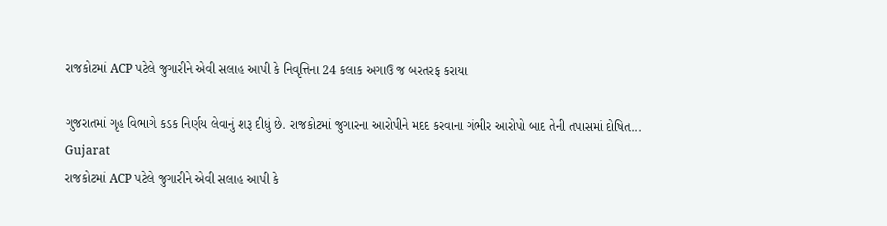રાજકોટમાં ACP પટેલે જુગારીને એવી સલાહ આપી કે નિવૃત્તિના 24 કલાક અગાઉ જ બરતરફ કરાયા

ગુજરાતમાં ગૃહ વિભાગે કડક નિર્ણય લેવાનું શરૂ દીધું છે. રાજકોટમાં જુગારના આરોપીને મદદ કરવાના ગંભીર આરોપો બાદ તેની તપાસમાં દોષિત...
Gujarat
રાજકોટમાં ACP પટેલે જુગારીને એવી સલાહ આપી કે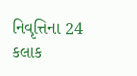નિવૃત્તિના 24 કલાક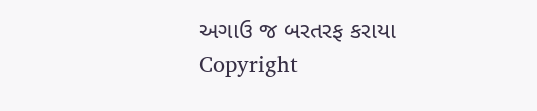અગાઉ જ બરતરફ કરાયા
Copyright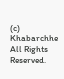(c) Khabarchhe All Rights Reserved.